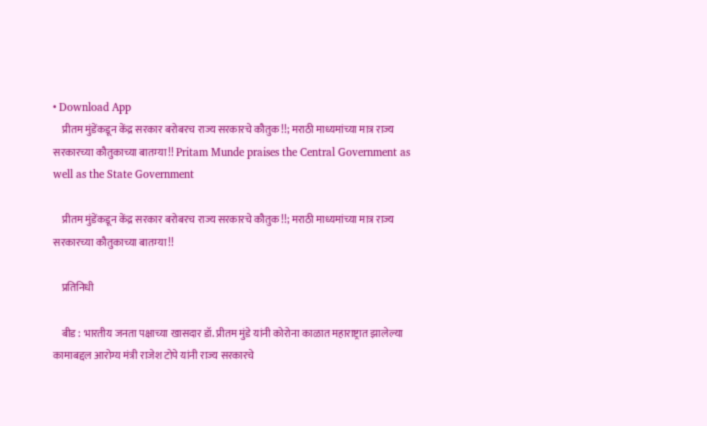• Download App
    प्रीतम मुंडेंकडून केंद्र सरकार बरोबरच राज्य सरकारचे कौतुक!!; मराठी माध्यमांच्या मात्र राज्य सरकारच्या कौतुकाच्या बातम्या!! Pritam Munde praises the Central Government as well as the State Government

    प्रीतम मुंडेंकडून केंद्र सरकार बरोबरच राज्य सरकारचे कौतुक!!; मराठी माध्यमांच्या मात्र राज्य सरकारच्या कौतुकाच्या बातम्या!!

    प्रतिनिधी

    बीड : भारतीय जनता पक्षाच्या खासदार डॉ. प्रीतम मुंडे यांनी कोरोना काळात महाराष्ट्रात झालेल्या कामाबद्दल आरोग्य मंत्री राजेश टोपे यांनी राज्य सरकारचे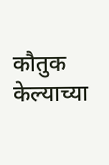कौतुक केल्याच्या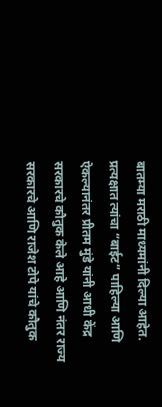बातम्या मराठी माध्यमांनी दिल्या आहेत. प्रत्यक्षात त्यांचा “बाईट” पाहिल्या आणि ऐकल्यानंतर प्रीतम मुंडे यांनी आधी केंद्र सरकारचे कौतुक केले आहे आणि नंतर राज्य सरकारचे आणि राजेश टोपे यांचे कौतुक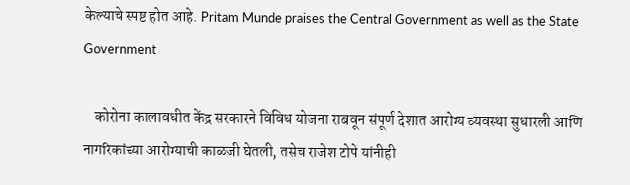केल्याचे स्पष्ट होत आहे. Pritam Munde praises the Central Government as well as the State Government

    कोरोना कालावधीत केंद्र सरकारने विविध योजना राबवून संपूर्ण देशात आरोग्य व्यवस्था सुधारली आणि नागरिकांच्या आरोग्याची काळजी घेतली, तसेच राजेश टोपे यांनीही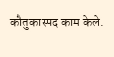कौतुकास्पद काम केले.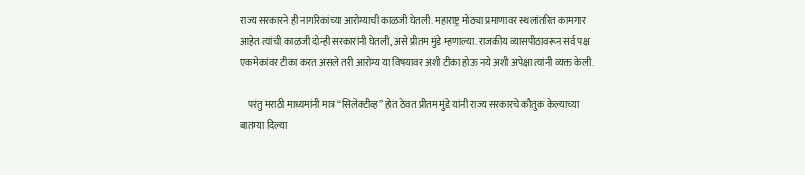राज्य सरकारने ही नागरिकांच्या आरोग्याची काळजी घेतली. महाराष्ट्र मोठ्या प्रमाणावर स्थलांतरित कामगार आहेत त्यांची काळजी दोन्ही सरकारांनी घेतली, असे प्रीतम मुंडे म्हणाल्या. राजकीय व्यासपीठावरून सर्व पक्ष एकमेकांवर टीका करत असले तरी आरोग्य या विषयावर अशी टीका होऊ नये अशी अपेक्षा त्यांनी व्यक्त केली.

    परंतु मराठी माध्यमांनी मात्र “सिलेक्टीव्ह” होत ठेवत प्रीतम मुंडे यांनी राज्य सरकारचे कौतुक केल्याच्या बातम्या दिल्या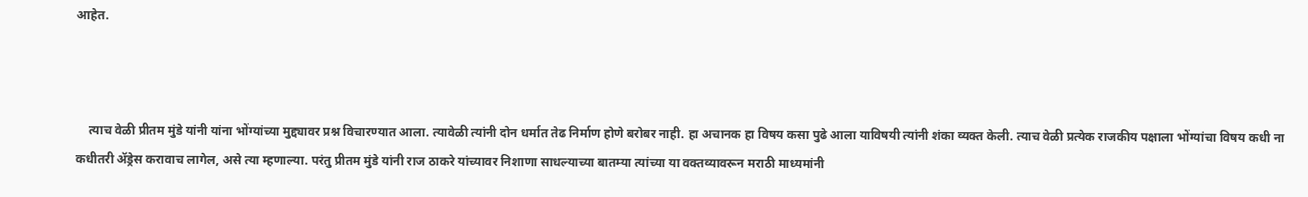आहेत.



    त्याच वेळी प्रीतम मुंडे यांनी यांना भोंग्यांच्या मुद्द्यावर प्रश्न विचारण्यात आला. त्यावेळी त्यांनी दोन धर्मात तेढ निर्माण होणे बरोबर नाही. हा अचानक हा विषय कसा पुढे आला याविषयी त्यांनी शंका व्यक्त केली. त्याच वेळी प्रत्येक राजकीय पक्षाला भोंग्यांचा विषय कधी ना कधीतरी ॲड्रेस करावाच लागेल, असे त्या म्हणाल्या. परंतु प्रीतम मुंडे यांनी राज ठाकरे यांच्यावर निशाणा साधल्याच्या बातम्या त्यांच्या या वक्तव्यावरून मराठी माध्यमांनी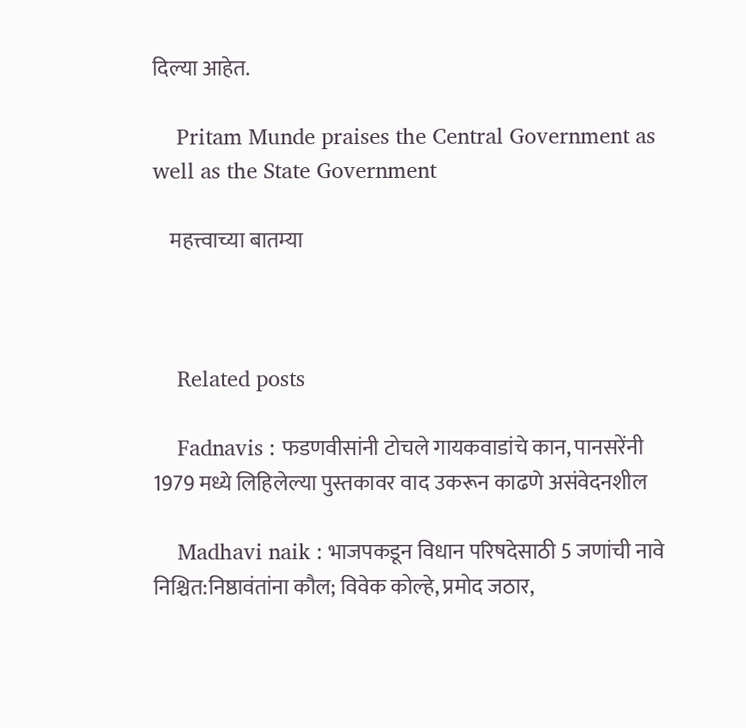दिल्या आहेत.

    Pritam Munde praises the Central Government as well as the State Government

    महत्त्वाच्या बातम्या



    Related posts

    Fadnavis : फडणवीसांनी टोचले गायकवाडांचे कान, पानसरेंनी 1979 मध्ये लिहिलेल्या पुस्तकावर वाद उकरून काढणे असंवेदनशील

    Madhavi naik : भाजपकडून विधान परिषदेसाठी 5 जणांची नावे निश्चित:निष्ठावंतांना कौल; विवेक कोल्हे, प्रमोद जठार,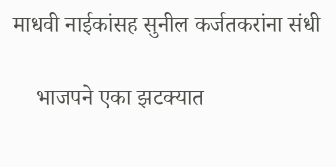माधवी नाईकांसह सुनील कर्जतकरांना संधी

    भाजपने एका झटक्यात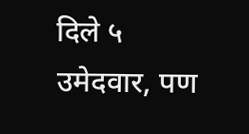दिले ५ उमेदवार, पण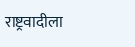राष्ट्रवादीला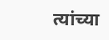त्यांच्या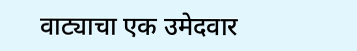वाट्याचा एक उमेदवार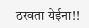ठरवता येईना!!